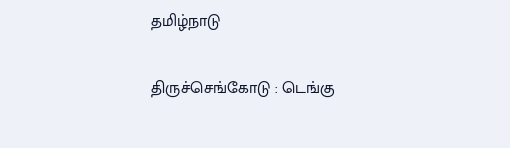தமிழ்நாடு

திருச்செங்கோடு : டெங்கு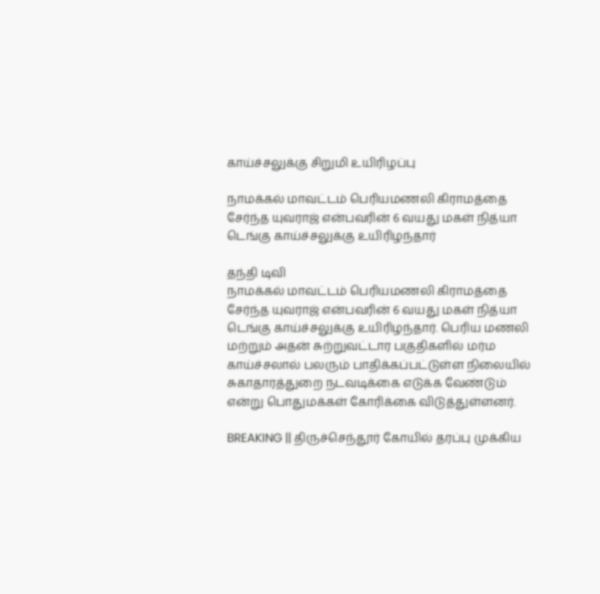காய்ச்சலுக்கு சிறுமி உயிரிழப்பு

நாமக்கல் மாவட்டம் பெரியமணலி கிராமத்தை சேர்ந்த யுவராஜ் என்பவரின் 6 வயது மகள் நித்யா டெங்கு காய்ச்சலுக்கு உயிரிழந்தார்

தந்தி டிவி
நாமக்கல் மாவட்டம் பெரியமணலி கிராமத்தை சேர்ந்த யுவராஜ் என்பவரின் 6 வயது மகள் நித்யா டெங்கு காய்ச்சலுக்கு உயிரிழந்தார். பெரிய மணலி மற்றும் அதன் சுற்றுவட்டார பகுதிகளில் மர்ம காய்ச்சலால் பலரும் பாதிக்கப்பட்டுள்ள நிலையில் சுகாதாரத்துறை நடவடிக்கை எடுக்க வேண்டும் என்று பொதுமக்கள் கோரிக்கை விடுத்துள்ளனர்.

BREAKING || திருச்செந்தூர் கோயில் தரப்பு முக்கிய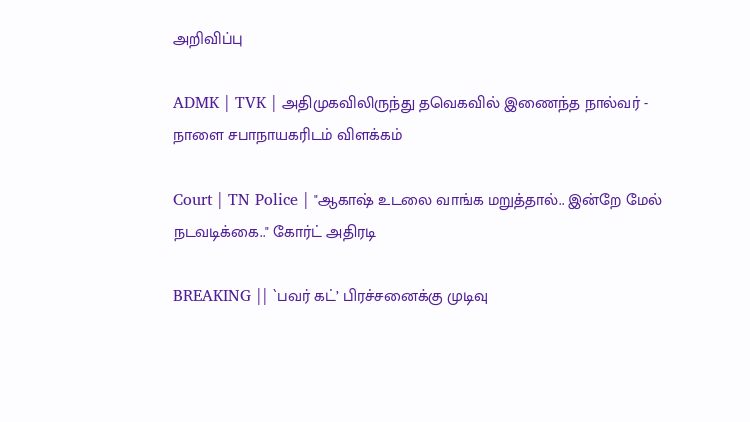அறிவிப்பு

ADMK | TVK | அதிமுகவிலிருந்து தவெகவில் இணைந்த நால்வர் - நாளை சபாநாயகரிடம் விளக்கம்

Court | TN Police | "ஆகாஷ் உடலை வாங்க மறுத்தால்.. இன்றே மேல் நடவடிக்கை.." கோர்ட் அதிரடி

BREAKING || `பவர் கட்’ பிரச்சனைக்கு முடிவு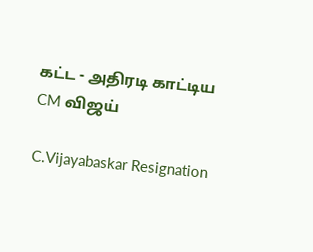கட்ட - அதிரடி காட்டிய CM விஜய்

C.Vijayabaskar Resignation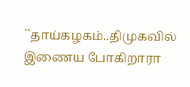``தாய்கழகம்..திமுகவில் இணைய போகிறாரா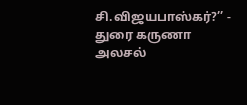சி.விஜயபாஸ்கர்?’’ - துரை கருணா அலசல்